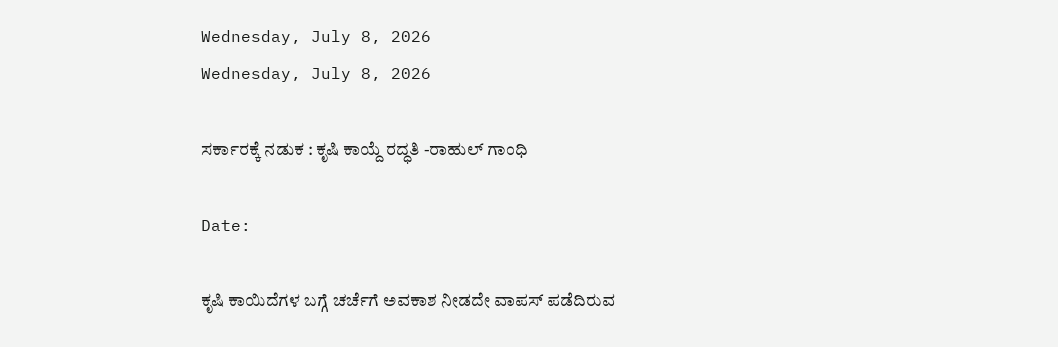Wednesday, July 8, 2026
Wednesday, July 8, 2026

ಸರ್ಕಾರಕ್ಕೆ ನಡುಕ : ಕೃಷಿ ಕಾಯ್ದೆ ರದ್ಧತಿ -ರಾಹುಲ್ ಗಾಂಧಿ

Date:

ಕೃಷಿ ಕಾಯಿದೆಗಳ ಬಗ್ಗೆ ಚರ್ಚೆಗೆ ಅವಕಾಶ ನೀಡದೇ ವಾಪಸ್ ಪಡೆದಿರುವ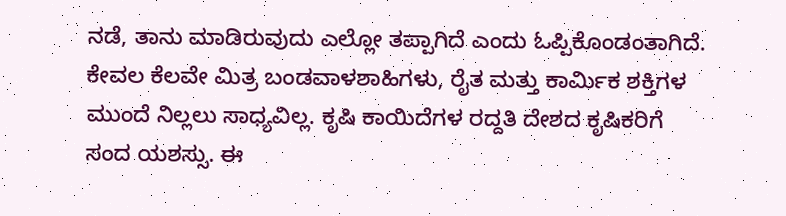ನಡೆ, ತಾನು ಮಾಡಿರುವುದು ಎಲ್ಲೋ ತಪ್ಪಾಗಿದೆ ಎಂದು ಓಪ್ಪಿಕೊಂಡಂತಾಗಿದೆ. ಕೇವಲ ಕೆಲವೇ ಮಿತ್ರ ಬಂಡವಾಳಶಾಹಿಗಳು, ರೈತ ಮತ್ತು ಕಾರ್ಮಿಕ ಶಕ್ತಿಗಳ ಮುಂದೆ ನಿಲ್ಲಲು ಸಾಧ್ಯವಿಲ್ಲ. ಕೃಷಿ ಕಾಯಿದೆಗಳ ರದ್ದತಿ ದೇಶದ ಕೃಷಿಕರಿಗೆ ಸಂದ ಯಶಸ್ಸು. ಈ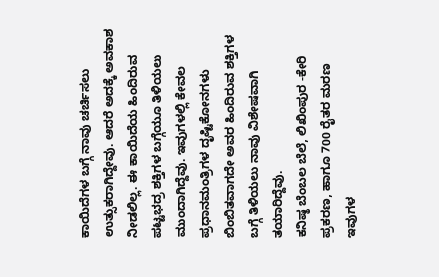ಕಾಯಿದೆಗಳ ಬಗ್ಗೆ ನಾವು ಚರ್ಚಿಸಲು ಉತ್ಸುಕರಾಗಿದ್ದೇವು. ಆದರೆ ಅದಕ್ಕೆ ಅವಕಾಶ ನೀಡಲಿಲ್ಲ. ಈ ಕಾಯಿದೆಯ ಹಿಂದಿರುವ ಪಟ್ಟಭದ್ರ ಶಕ್ತಿಗಳ ಬಗ್ಗೆಯೂ ತಿಳಿಯಲು ಮುಂದಾಗಿದ್ದೆವು. ಇವುಗಳಲ್ಲಿ ಕೇವಲ ಪ್ರಧಾನಮಂತ್ರಿಗಳ ದೃಷ್ಟಿಕೋನಗಳು ಬಿಂಬಿತವಾಗದೇ ಅವರ ಹಿಂದಿರುವ ಶಕ್ತಿಗಳ ಬಗ್ಗೆ ತಿಳಿಯಲು ನಾವು ವಿಶೇಷವಾಗಿ ತಯಾರಿದ್ದೆವು.
ಕನಿಷ್ಠ ಬೆಂಬಲ ಬೆಲೆ, ಲಿಖಿಂಪುರ -ಕೇರಿ ಪ್ರಕರಣ, ಹಾಗೂ 700 ರೈತರ ಮರಣ ಇವುಗಳ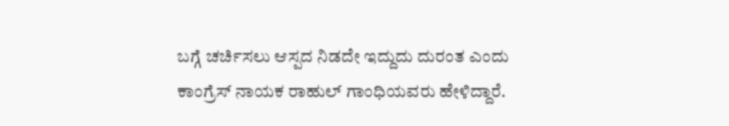ಬಗ್ಗೆ ಚರ್ಚಿಸಲು ಆಸ್ಪದ ನಿಡದೇ ಇದ್ದುದು ದುರಂತ ಎಂದು ಕಾಂಗ್ರೆಸ್ ನಾಯಕ ರಾಹುಲ್ ಗಾಂಧಿಯವರು ಹೇಳಿದ್ದಾರೆ.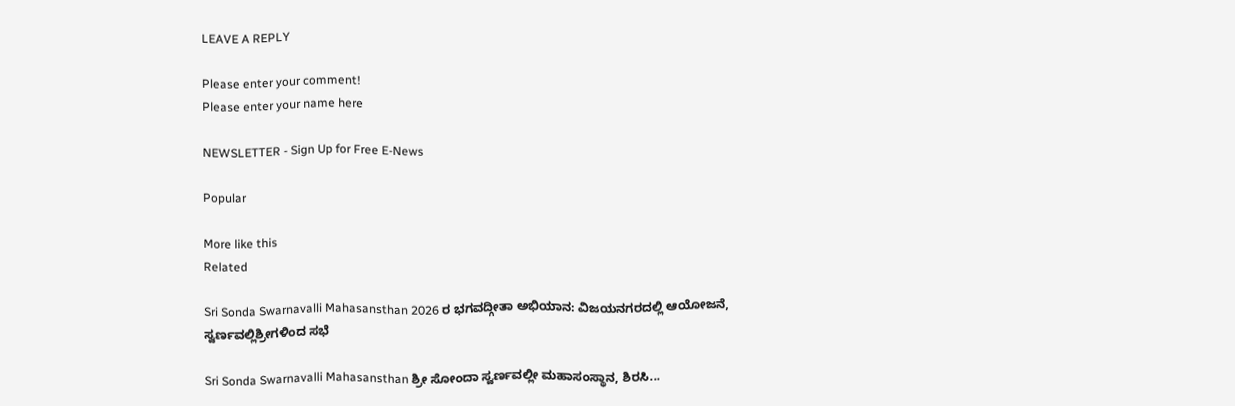LEAVE A REPLY

Please enter your comment!
Please enter your name here

NEWSLETTER - Sign Up for Free E-News

Popular

More like this
Related

Sri Sonda Swarnavalli Mahasansthan 2026 ರ ಭಗವದ್ಗೀತಾ ಅಭಿಯಾನ: ವಿಜಯನಗರದಲ್ಲಿ ಆಯೋಜನೆ, ಸ್ವರ್ಣವಲ್ಲಿಶ್ರೀಗಳಿಂದ ಸಭೆ

Sri Sonda Swarnavalli Mahasansthan ಶ್ರೀ ಸೋಂದಾ ಸ್ವರ್ಣವಲ್ಲೀ ಮಹಾಸಂಸ್ಥಾನ, ಶಿರಸಿ...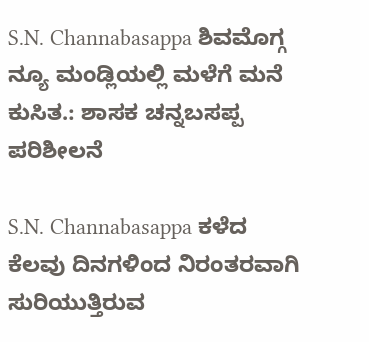S.N. Channabasappa ಶಿವಮೊಗ್ಗ ನ್ಯೂ ಮಂಡ್ಲಿಯಲ್ಲಿ ಮಳೆಗೆ ಮನೆ ಕುಸಿತ.: ಶಾಸಕ ಚನ್ನಬಸಪ್ಪ ಪರಿಶೀಲನೆ

S.N. Channabasappa ಕಳೆದ ಕೆಲವು ದಿನಗಳಿಂದ ನಿರಂತರವಾಗಿ ಸುರಿಯುತ್ತಿರುವ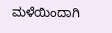ಮಳೆಯಿಂದಾಗಿ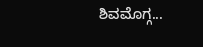ಶಿವಮೊಗ್ಗ...